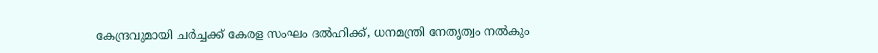കേന്ദ്രവുമായി ചര്‍ച്ചക്ക് കേരള സംഘം ദല്‍ഹിക്ക്, ധനമന്ത്രി നേതൃത്വം നല്‍കും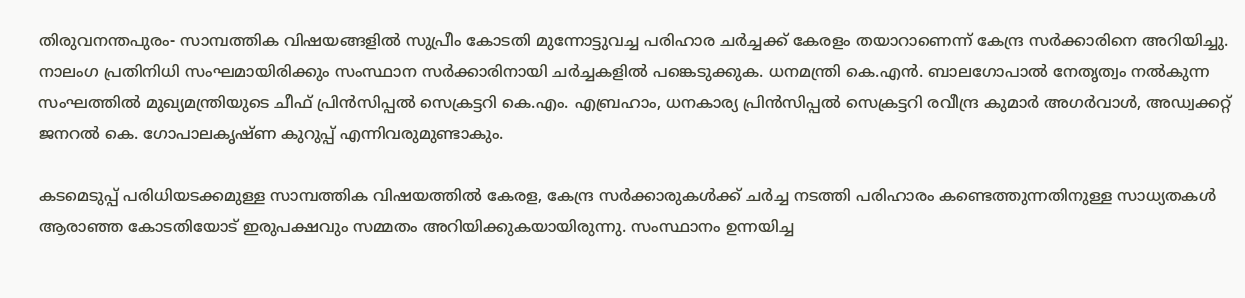തിരുവനന്തപുരം- സാമ്പത്തിക വിഷയങ്ങളില്‍ സുപ്രീം കോടതി മുന്നോട്ടുവച്ച പരിഹാര ചര്‍ച്ചക്ക് കേരളം തയാറാണെന്ന് കേന്ദ്ര സര്‍ക്കാരിനെ അറിയിച്ചു. നാലംഗ പ്രതിനിധി സംഘമായിരിക്കും സംസ്ഥാന സര്‍ക്കാരിനായി ചര്‍ച്ചകളില്‍ പങ്കെടുക്കുക. ധനമന്ത്രി കെ.എന്‍. ബാലഗോപാല്‍ നേതൃത്വം നല്‍കുന്ന സംഘത്തില്‍ മുഖ്യമന്ത്രിയുടെ ചീഫ് പ്രിന്‍സിപ്പല്‍ സെക്രട്ടറി കെ.എം. എബ്രഹാം, ധനകാര്യ പ്രിന്‍സിപ്പല്‍ സെക്രട്ടറി രവീന്ദ്ര കുമാര്‍ അഗര്‍വാള്‍, അഡ്വക്കറ്റ് ജനറല്‍ കെ. ഗോപാലകൃഷ്ണ കുറുപ്പ് എന്നിവരുമുണ്ടാകും.

കടമെടുപ്പ് പരിധിയടക്കമുള്ള സാമ്പത്തിക വിഷയത്തില്‍ കേരള, കേന്ദ്ര സര്‍ക്കാരുകള്‍ക്ക് ചര്‍ച്ച നടത്തി പരിഹാരം കണ്ടെത്തുന്നതിനുള്ള സാധ്യതകള്‍ ആരാഞ്ഞ കോടതിയോട് ഇരുപക്ഷവും സമ്മതം അറിയിക്കുകയായിരുന്നു. സംസ്ഥാനം ഉന്നയിച്ച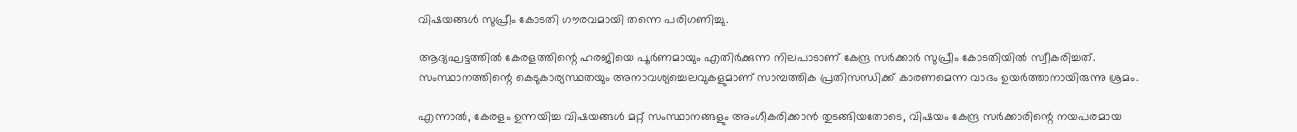വിഷയങ്ങള്‍ സുപ്രീം കോടതി ഗൗരവമായി തന്നെ പരിഗണിച്ചു.

ആദ്യഘട്ടത്തില്‍ കേരളത്തിന്റെ ഹരജിയെ പൂര്‍ണമായും എതിര്‍ക്കുന്ന നിലപാടാണ് കേന്ദ്ര സര്‍ക്കാര്‍ സുപ്രീം കോടതിയില്‍ സ്വീകരിച്ചത്. സംസ്ഥാനത്തിന്റെ കെടുകാര്യസ്ഥതയും അനാവശ്യച്ചെലവുകളുമാണ് സാമ്പത്തിക പ്രതിസന്ധിക്ക് കാരണമെന്ന വാദം ഉയര്‍ത്താനായിരുന്നു ശ്രമം.

എന്നാല്‍, കേരളം ഉന്നയിച്ച വിഷയങ്ങള്‍ മറ്റ് സംസ്ഥാനങ്ങളും അംഗീകരിക്കാന്‍ തുടങ്ങിയതോടെ, വിഷയം കേന്ദ്ര സര്‍ക്കാരിന്റെ നയപരമായ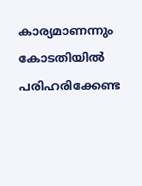കാര്യമാണന്നും കോടതിയില്‍ പരിഹരിക്കേണ്ട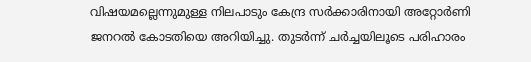വിഷയമല്ലെന്നുമുള്ള നിലപാടും കേന്ദ്ര സര്‍ക്കാരിനായി അറ്റോര്‍ണി ജനറല്‍ കോടതിയെ അറിയിച്ചു. തുടര്‍ന്ന് ചര്‍ച്ചയിലൂടെ പരിഹാരം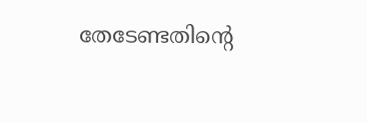തേടേണ്ടതിന്റെ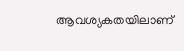ആവശ്യകതയിലാണ്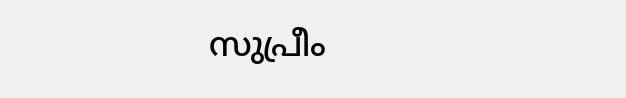സുപ്രീം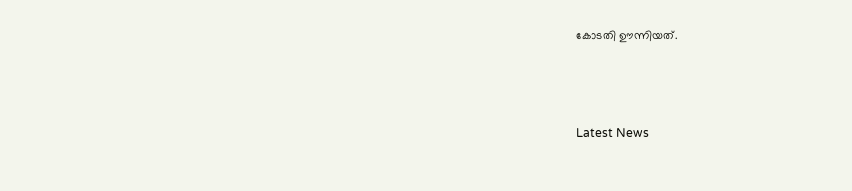കോടതി ഊന്നിയത്.



Latest News